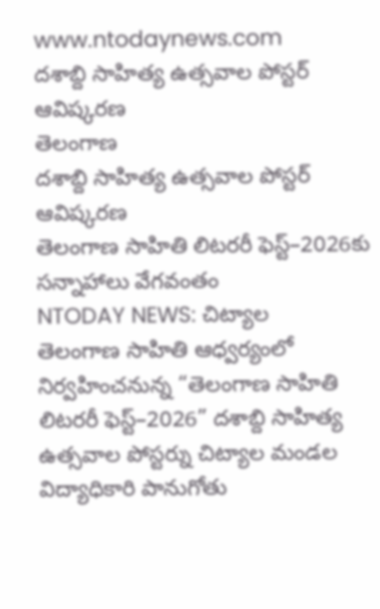www.ntodaynews.com
దశాబ్ది సాహిత్య ఉత్సవాల పోస్టర్ ఆవిష్కరణ
తెలంగాణ
దశాబ్ది సాహిత్య ఉత్సవాల పోస్టర్ ఆవిష్కరణ
తెలంగాణ సాహితి లిటరరీ ఫెస్ట్–2026కు సన్నాహాలు వేగవంతం
NTODAY NEWS: చిట్యాల
తెలంగాణ సాహితి ఆధ్వర్యంలో నిర్వహించనున్న “తెలంగాణ సాహితి లిటరరీ ఫెస్ట్–2026” దశాబ్ది సాహిత్య ఉత్సవాల పోస్టర్ను చిట్యాల మండల విద్యాధికారి పానుగోతు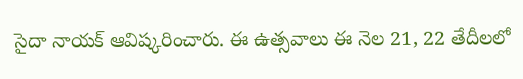సైదా నాయక్ ఆవిష్కరించారు. ఈ ఉత్సవాలు ఈ నెల 21, 22 తేదీలలో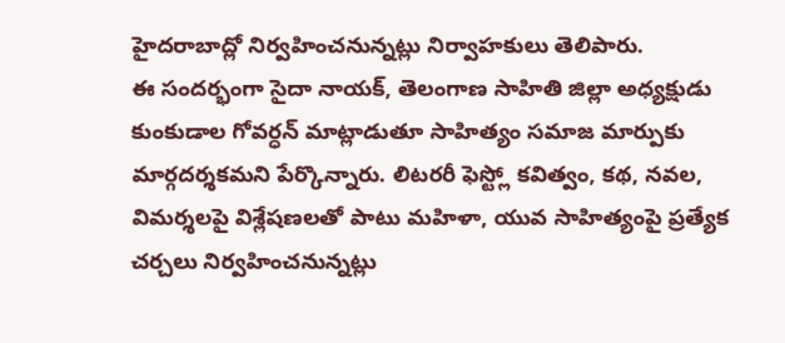హైదరాబాద్లో నిర్వహించనున్నట్లు నిర్వాహకులు తెలిపారు.
ఈ సందర్భంగా సైదా నాయక్, తెలంగాణ సాహితి జిల్లా అధ్యక్షుడు కుంకుడాల గోవర్ధన్ మాట్లాడుతూ సాహిత్యం సమాజ మార్పుకు మార్గదర్శకమని పేర్కొన్నారు. లిటరరీ ఫెస్ట్లో కవిత్వం, కథ, నవల, విమర్శలపై విశ్లేషణలతో పాటు మహిళా, యువ సాహిత్యంపై ప్రత్యేక చర్చలు నిర్వహించనున్నట్లు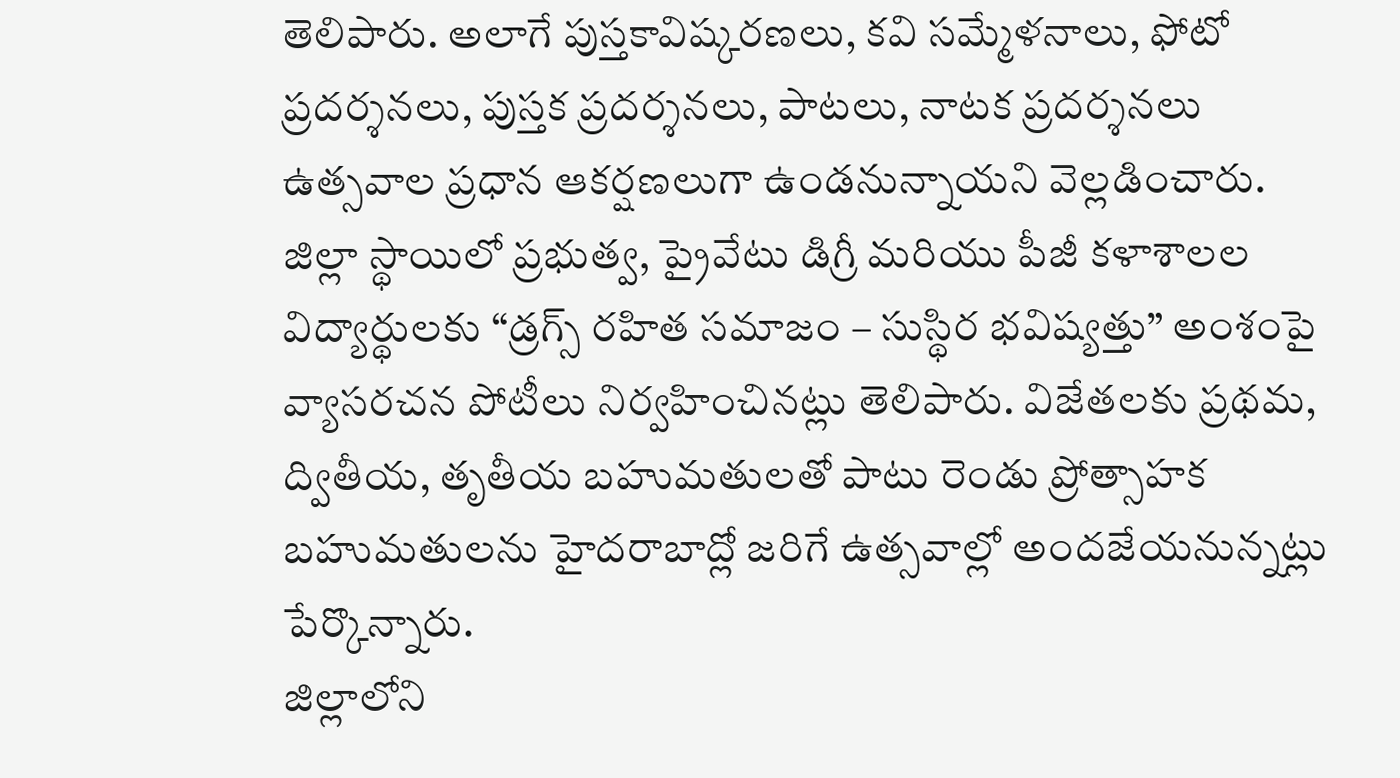తెలిపారు. అలాగే పుస్తకావిష్కరణలు, కవి సమ్మేళనాలు, ఫోటో ప్రదర్శనలు, పుస్తక ప్రదర్శనలు, పాటలు, నాటక ప్రదర్శనలు ఉత్సవాల ప్రధాన ఆకర్షణలుగా ఉండనున్నాయని వెల్లడించారు.
జిల్లా స్థాయిలో ప్రభుత్వ, ప్రైవేటు డిగ్రీ మరియు పీజీ కళాశాలల విద్యార్థులకు “డ్రగ్స్ రహిత సమాజం – సుస్థిర భవిష్యత్తు” అంశంపై వ్యాసరచన పోటీలు నిర్వహించినట్లు తెలిపారు. విజేతలకు ప్రథమ, ద్వితీయ, తృతీయ బహుమతులతో పాటు రెండు ప్రోత్సాహక బహుమతులను హైదరాబాద్లో జరిగే ఉత్సవాల్లో అందజేయనున్నట్లు పేర్కొన్నారు.
జిల్లాలోని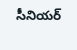సీనియర్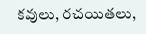కవులు, రచయితలు,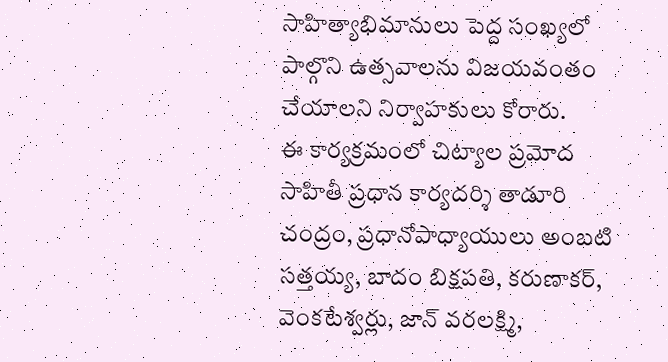సాహిత్యాభిమానులు పెద్ద సంఖ్యలో పాల్గొని ఉత్సవాలను విజయవంతం చేయాలని నిర్వాహకులు కోరారు.
ఈ కార్యక్రమంలో చిట్యాల ప్రమోద సాహితీ ప్రధాన కార్యదర్శి తాడూరి చంద్రం, ప్రధానోపాధ్యాయులు అంబటి సత్తయ్య, బాదం బిక్షపతి, కరుణాకర్, వెంకటేశ్వర్లు, జాన్ వరలక్ష్మి,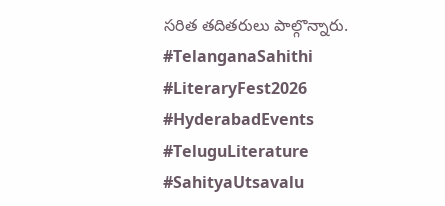సరిత తదితరులు పాల్గొన్నారు.
#TelanganaSahithi #LiteraryFest2026 #HyderabadEvents #TeluguLiterature #SahityaUtsavalu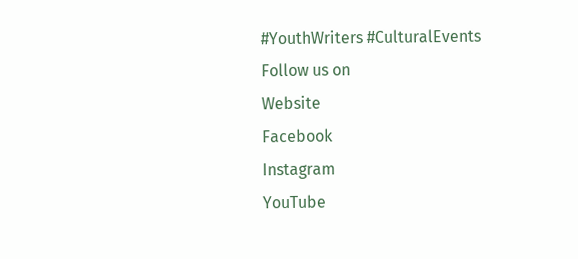#YouthWriters #CulturalEvents
Follow us on
Website
Facebook
Instagram
YouTube